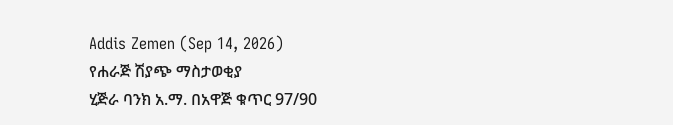Addis Zemen (Sep 14, 2026)
የሐራጅ ሽያጭ ማስታወቂያ
ሂጅራ ባንክ አ.ማ. በአዋጅ ቁጥር 97/90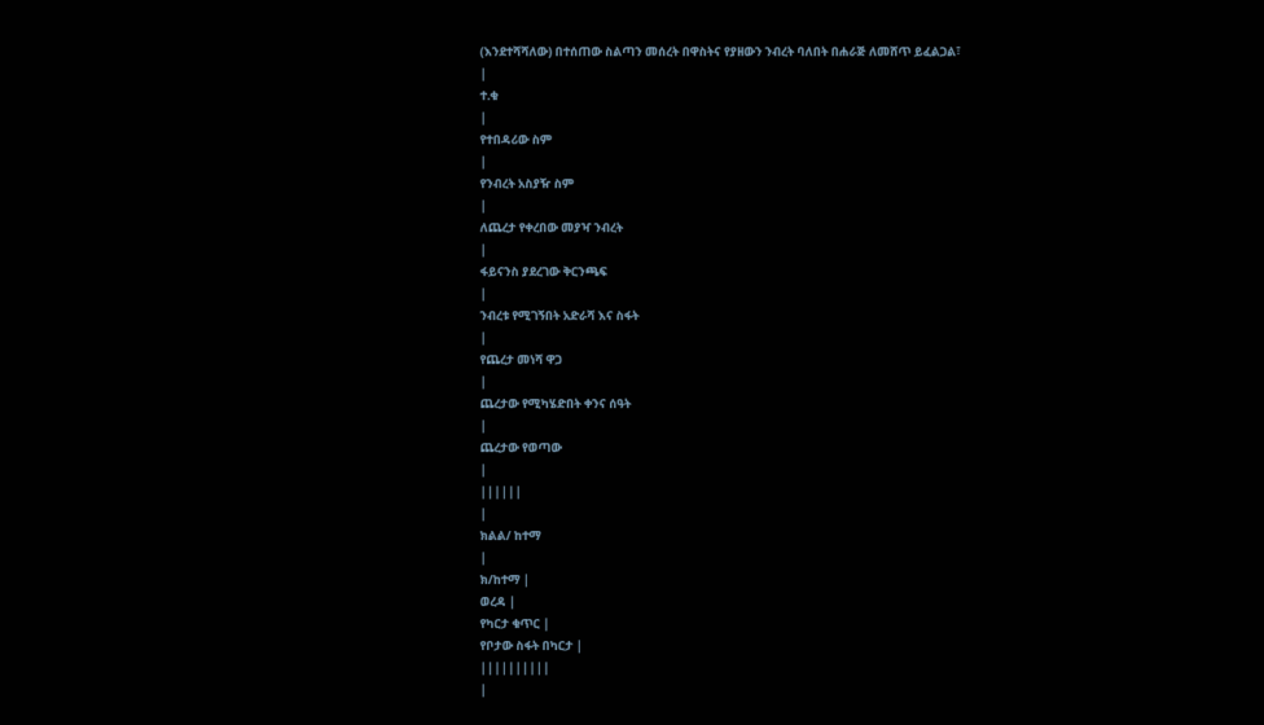(እንደተሻሻለው) በተሰጠው ስልጣን መሰረት በዋስትና የያዘውን ንብረት ባለበት በሐራጅ ለመሸጥ ይፈልጋል፣
|
ተ.ቁ
|
የተበዳሪው ስም
|
የንብረት አስያዥ ስም
|
ለጨረታ የቀረበው መያዣ ንብረት
|
ፋይናንስ ያደረገው ቅርንጫፍ
|
ንብረቱ የሚገኝበት አድራሻ እና ስፋት
|
የጨረታ መነሻ ዋጋ
|
ጨረታው የሚካሄድበት ቀንና ሰዓት
|
ጨረታው የወጣው
|
||||||
|
ክልል/ ከተማ
|
ክ/ከተማ |
ወረዳ |
የካርታ ቁጥር |
የቦታው ስፋት በካርታ |
||||||||||
|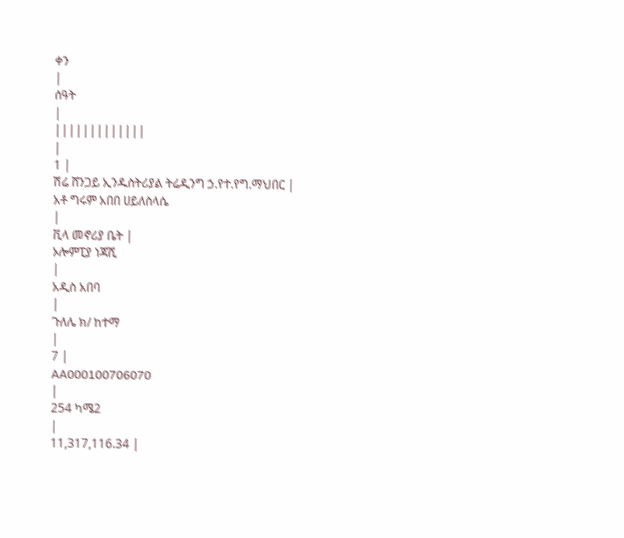ቀን
|
ሰዓት
|
|||||||||||||
|
1 |
ሽሬ ሸንጋይ ኢንዱስትሪያል ትሬዲንግ ኃ.የተ.የግ.ማህበር |
አቶ ግሩም አበበ ሀይለስላሴ
|
ቪላ መኖሪያ ቤት |
ኦሎምፒያ ነጃሺ
|
አዲስ አበባ
|
ጉለሌ ክ/ ከተማ
|
7 |
AA000100706070
|
254 ካሜ2
|
11,317,116.34 |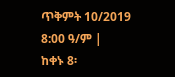ጥቅምት 10/2019 8:00 ዓ/ም |
ከቀኑ 8፡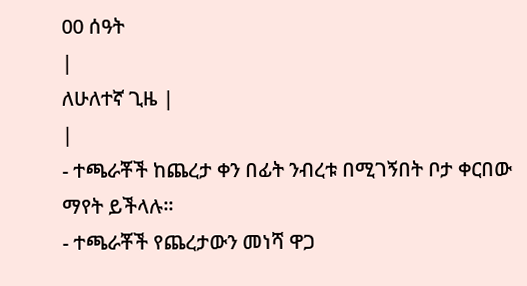00 ሰዓት
|
ለሁለተኛ ጊዜ |
|
- ተጫራቾች ከጨረታ ቀን በፊት ንብረቱ በሚገኝበት ቦታ ቀርበው ማየት ይችላሉ፡፡
- ተጫራቾች የጨረታውን መነሻ ዋጋ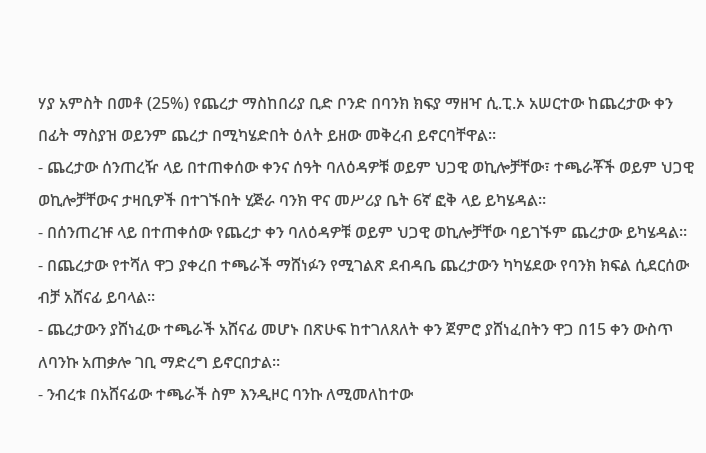ሃያ አምስት በመቶ (25%) የጨረታ ማስከበሪያ ቢድ ቦንድ በባንክ ክፍያ ማዘዣ ሲ.ፒ.ኦ አሠርተው ከጨረታው ቀን በፊት ማስያዝ ወይንም ጨረታ በሚካሄድበት ዕለት ይዘው መቅረብ ይኖርባቸዋል።
- ጨረታው ሰንጠረዥ ላይ በተጠቀሰው ቀንና ሰዓት ባለዕዳዎቹ ወይም ህጋዊ ወኪሎቻቸው፣ ተጫራቾች ወይም ህጋዊ ወኪሎቻቸውና ታዛቢዎች በተገኙበት ሂጅራ ባንክ ዋና መሥሪያ ቤት 6ኛ ፎቅ ላይ ይካሄዳል።
- በሰንጠረዡ ላይ በተጠቀሰው የጨረታ ቀን ባለዕዳዎቹ ወይም ህጋዊ ወኪሎቻቸው ባይገኙም ጨረታው ይካሄዳል።
- በጨረታው የተሻለ ዋጋ ያቀረበ ተጫራች ማሸነፉን የሚገልጽ ደብዳቤ ጨረታውን ካካሄደው የባንክ ክፍል ሲደርሰው ብቻ አሸናፊ ይባላል።
- ጨረታውን ያሸነፈው ተጫራች አሸናፊ መሆኑ በጽሁፍ ከተገለጸለት ቀን ጀምሮ ያሸነፈበትን ዋጋ በ15 ቀን ውስጥ ለባንኩ አጠቃሎ ገቢ ማድረግ ይኖርበታል።
- ንብረቱ በአሸናፊው ተጫራች ስም እንዲዞር ባንኩ ለሚመለከተው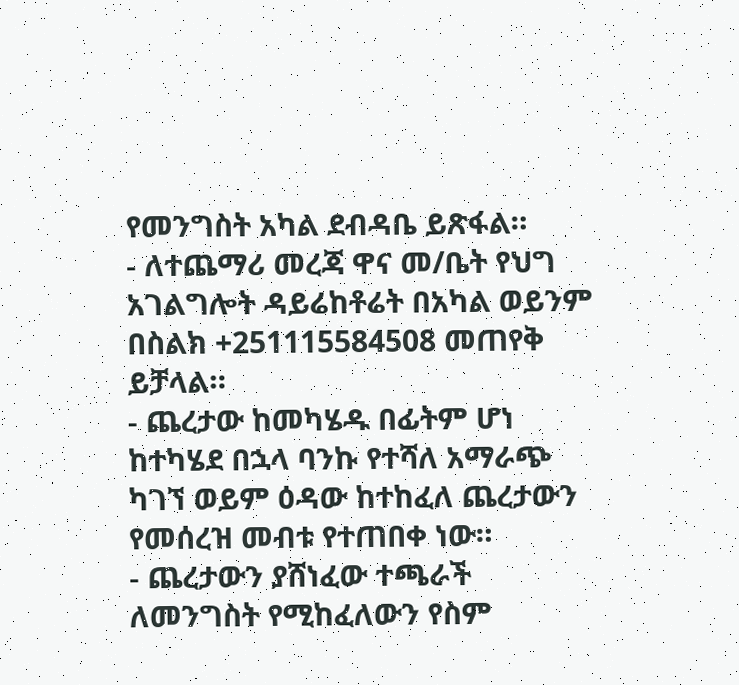የመንግስት አካል ደብዳቤ ይጽፋል።
- ለተጨማሪ መረጃ ዋና መ/ቤት የህግ አገልግሎት ዳይሬከቶሬት በአካል ወይንም በስልክ +251115584508 መጠየቅ ይቻላል።
- ጨረታው ከመካሄዱ በፊትም ሆነ ከተካሄደ በኋላ ባንኩ የተሻለ አማራጭ ካገኘ ወይም ዕዳው ከተከፈለ ጨረታውን የመሰረዝ መብቱ የተጠበቀ ነው።
- ጨረታውን ያሸነፈው ተጫራች ለመንግስት የሚከፈለውን የስም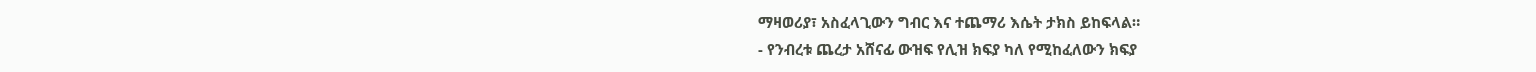ማዛወሪያ፣ አስፈላጊውን ግብር እና ተጨማሪ እሴት ታክስ ይከፍላል።
- የንብረቱ ጨረታ አሸናፊ ውዝፍ የሊዝ ክፍያ ካለ የሚከፈለውን ክፍያ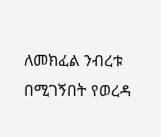ለመክፈል ንብረቱ በሚገኝበት የወረዳ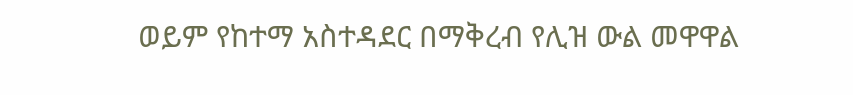ወይም የከተማ አስተዳደር በማቅረብ የሊዝ ውል መዋዋል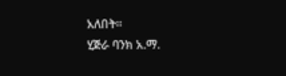አለበት።
ሂጅራ ባንክ አ.ማ.